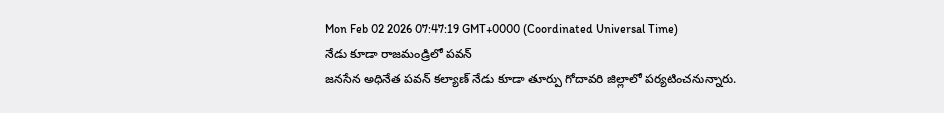Mon Feb 02 2026 07:47:19 GMT+0000 (Coordinated Universal Time)
నేడు కూడా రాజమండ్రిలో పవన్
జనసేన అధినేత పవన్ కల్యాణ్ నేడు కూడా తూర్పు గోదావరి జిల్లాలో పర్యటించనున్నారు.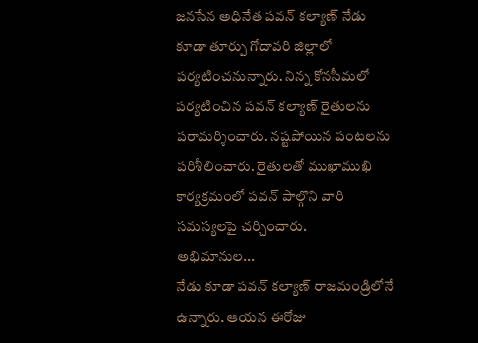జనసేన అధినేత పవన్ కల్యాణ్ నేడు కూడా తూర్పు గోదావరి జిల్లాలో పర్యటించనున్నారు. నిన్న కోనసీమలో పర్యటించిన పవన్ కల్యాణ్ రైతులను పరామర్శించారు. నష్టపోయిన పంటలను పరిశీలించారు. రైతులతో ముఖాముఖి కార్యక్రమంలో పవన్ పాల్గొని వారి సమస్యలపై చర్చించారు.
అభిమానుల...
నేడు కూడా పవన్ కల్యాణ్ రాజమండ్రిలోనే ఉన్నారు. ఆయన ఈరోజు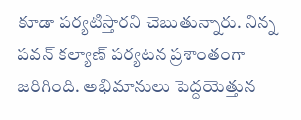కూడా పర్యటిస్తారని చెబుతున్నారు. నిన్న పవన్ కల్యాణ్ పర్యటన ప్రశాంతంగా జరిగింది. అభిమానులు పెద్దయెత్తున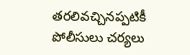తరలివచ్చినప్పటికీ పోలీసులు చర్యలు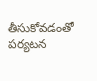తీసుకోవడంతో పర్యటన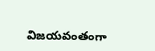విజయవంతంగా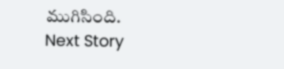ముగిసింది.
Next Story